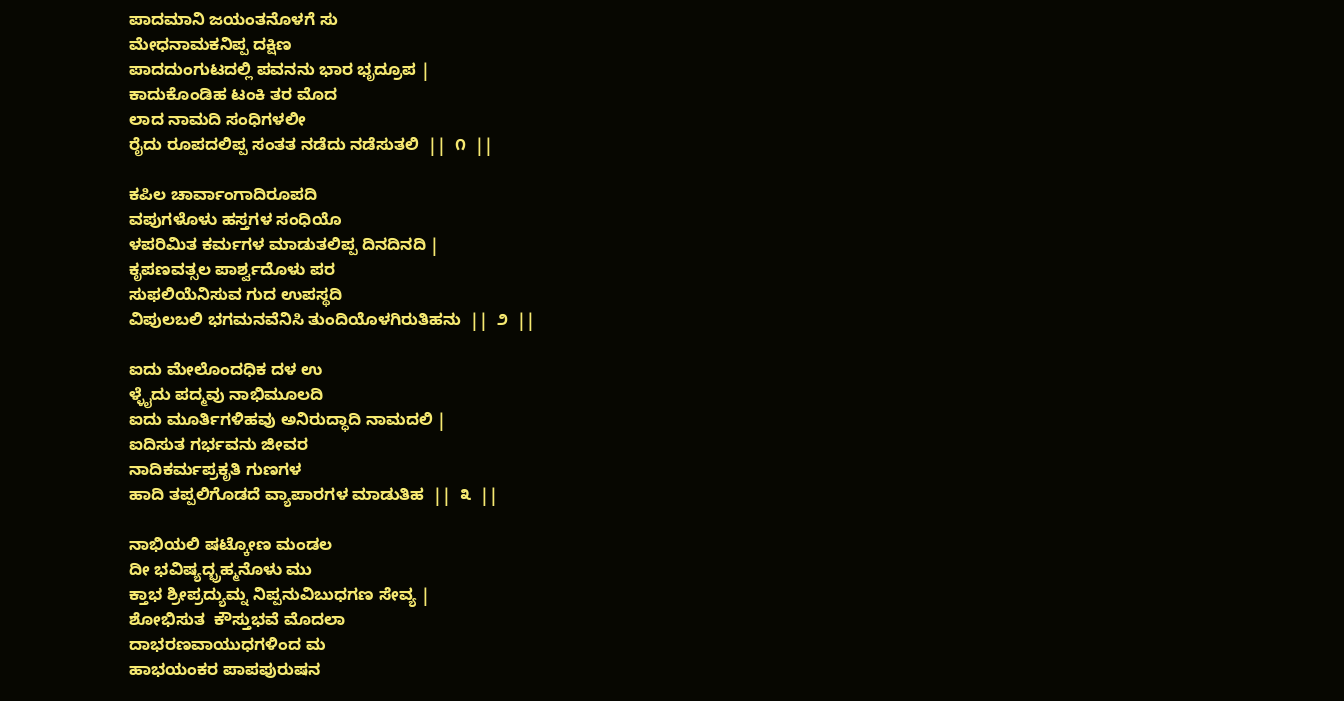ಪಾದಮಾನಿ ಜಯಂತನೊಳಗೆ ಸು
ಮೇಧನಾಮಕನಿಪ್ಪ ದಕ್ಷಿಣ
ಪಾದದುಂಗುಟದಲ್ಲಿ ಪವನನು ಭಾರ ಭೃದ್ರೂಪ |
ಕಾದುಕೊಂಡಿಹ ಟಂಕಿ ತರ ಮೊದ
ಲಾದ ನಾಮದಿ ಸಂಧಿಗಳಲೀ
ರೈದು ರೂಪದಲಿಪ್ಪ ಸಂತತ ನಡೆದು ನಡೆಸುತಲಿ  ||  ೧  ||

ಕಪಿಲ ಚಾರ್ವಾಂಗಾದಿರೂಪದಿ
ವಪುಗಳೊಳು ಹಸ್ತಗಳ ಸಂಧಿಯೊ
ಳಪರಿಮಿತ ಕರ್ಮಗಳ ಮಾಡುತಲಿಪ್ಪ ದಿನದಿನದಿ |
ಕೃಪಣವತ್ಸಲ ಪಾರ್ಶ್ವದೊಳು ಪರ
ಸುಫಲಿಯೆನಿಸುವ ಗುದ ಉಪಸ್ಥದಿ
ವಿಪುಲಬಲಿ ಭಗಮನವೆನಿಸಿ ತುಂದಿಯೊಳಗಿರುತಿಹನು  ||  ೨  ||

ಐದು ಮೇಲೊಂದಧಿಕ ದಳ ಉ
ಳ್ಳೈದು ಪದ್ಮವು ನಾಭಿಮೂಲದಿ
ಐದು ಮೂರ್ತಿಗಳಿಹವು ಅನಿರುದ್ಧಾದಿ ನಾಮದಲಿ |
ಐದಿಸುತ ಗರ್ಭವನು ಜೀವರ
ನಾದಿಕರ್ಮಪ್ರಕೃತಿ ಗುಣಗಳ
ಹಾದಿ ತಪ್ಪಲಿಗೊಡದೆ ವ್ಯಾಪಾರಗಳ ಮಾಡುತಿಹ  ||  ೩  ||

ನಾಭಿಯಲಿ ಷಟ್ಕೋಣ ಮಂಡಲ
ದೀ ಭವಿಷ್ಯದ್ಭ್ರಹ್ಮನೊಳು ಮು
ಕ್ತಾಭ ಶ್ರೀಪ್ರದ್ಯುಮ್ನ ನಿಪ್ಪನುವಿಬುಧಗಣ ಸೇವ್ಯ |
ಶೋಭಿಸುತ  ಕೌಸ್ತುಭವೆ ಮೊದಲಾ
ದಾಭರಣವಾಯುಧಗಳಿಂದ ಮ
ಹಾಭಯಂಕರ ಪಾಪಪುರುಷನ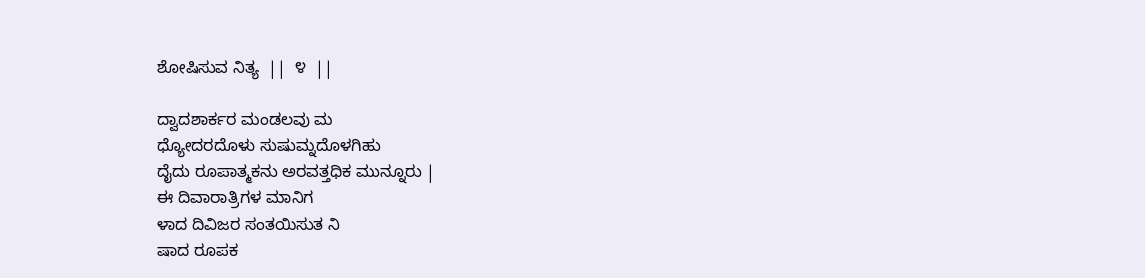ಶೋಷಿಸುವ ನಿತ್ಯ  ||  ೪  ||

ದ್ವಾದಶಾರ್ಕರ ಮಂಡಲವು ಮ
ಧ್ಯೋದರದೊಳು ಸುಷುಮ್ನದೊಳಗಿಹು
ದೈದು ರೂಪಾತ್ಮಕನು ಅರವತ್ತಧಿಕ ಮುನ್ನೂರು |
ಈ ದಿವಾರಾತ್ರಿಗಳ ಮಾನಿಗ
ಳಾದ ದಿವಿಜರ ಸಂತಯಿಸುತ ನಿ
ಷಾದ ರೂಪಕ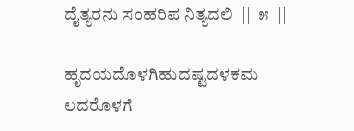ದೈತ್ಯರನು ಸಂಹರಿಪ ನಿತ್ಯದಲಿ  ||  ೫  ||

ಹೃದಯದೊಳಗಿಹುದಷ್ಟದಳಕಮ
ಲದರೊಳಗೆ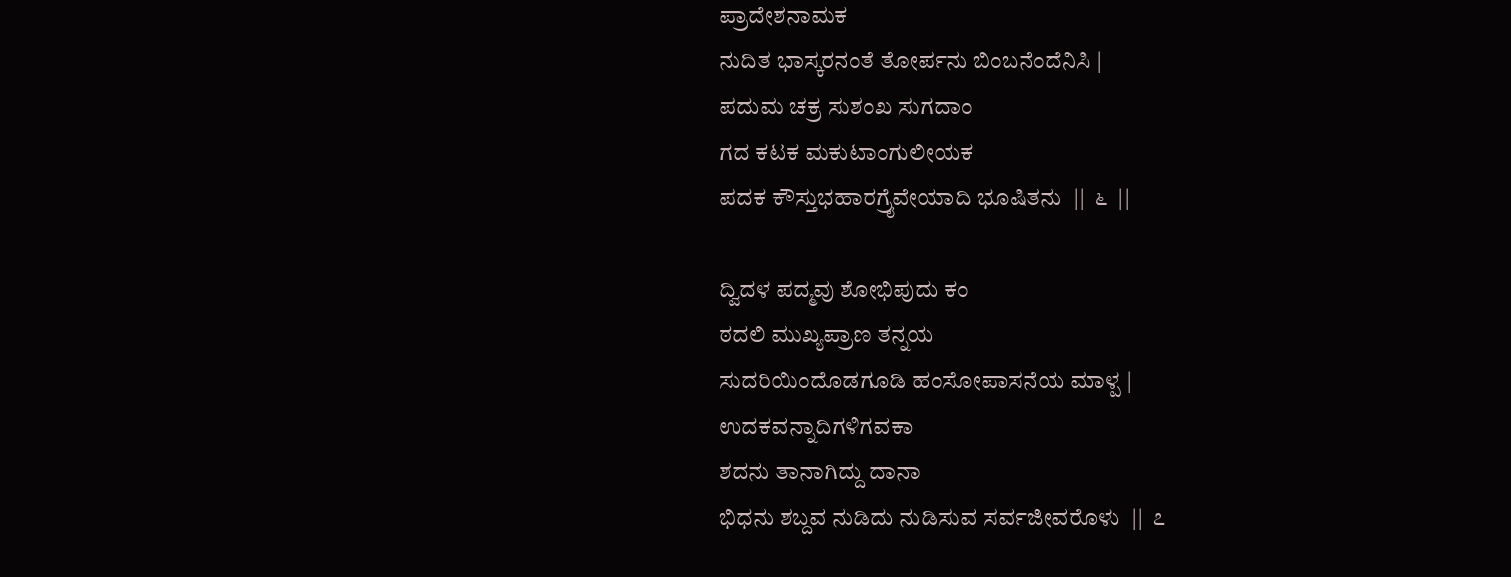ಪ್ರಾದೇಶನಾಮಕ
ನುದಿತ ಭಾಸ್ಕರನಂತೆ ತೋರ್ಪನು ಬಿಂಬನೆಂದೆನಿಸಿ |
ಪದುಮ ಚಕ್ರ ಸುಶಂಖ ಸುಗದಾಂ
ಗದ ಕಟಕ ಮಕುಟಾಂಗುಲೀಯಕ
ಪದಕ ಕೌಸ್ತುಭಹಾರಗ್ರೈವೇಯಾದಿ ಭೂಷಿತನು  ||  ೬  ||

ದ್ವಿದಳ ಪದ್ಮವು ಶೋಭಿಪುದು ಕಂ
ಠದಲಿ ಮುಖ್ಯಪ್ರಾಣ ತನ್ನಯ
ಸುದರಿಯಿಂದೊಡಗೂಡಿ ಹಂಸೋಪಾಸನೆಯ ಮಾಳ್ಪ |
ಉದಕವನ್ನಾದಿಗಳಿಗವಕಾ
ಶದನು ತಾನಾಗಿದ್ದು ದಾನಾ
ಭಿಧನು ಶಬ್ದವ ನುಡಿದು ನುಡಿಸುವ ಸರ್ವಜೀವರೊಳು  ||  ೭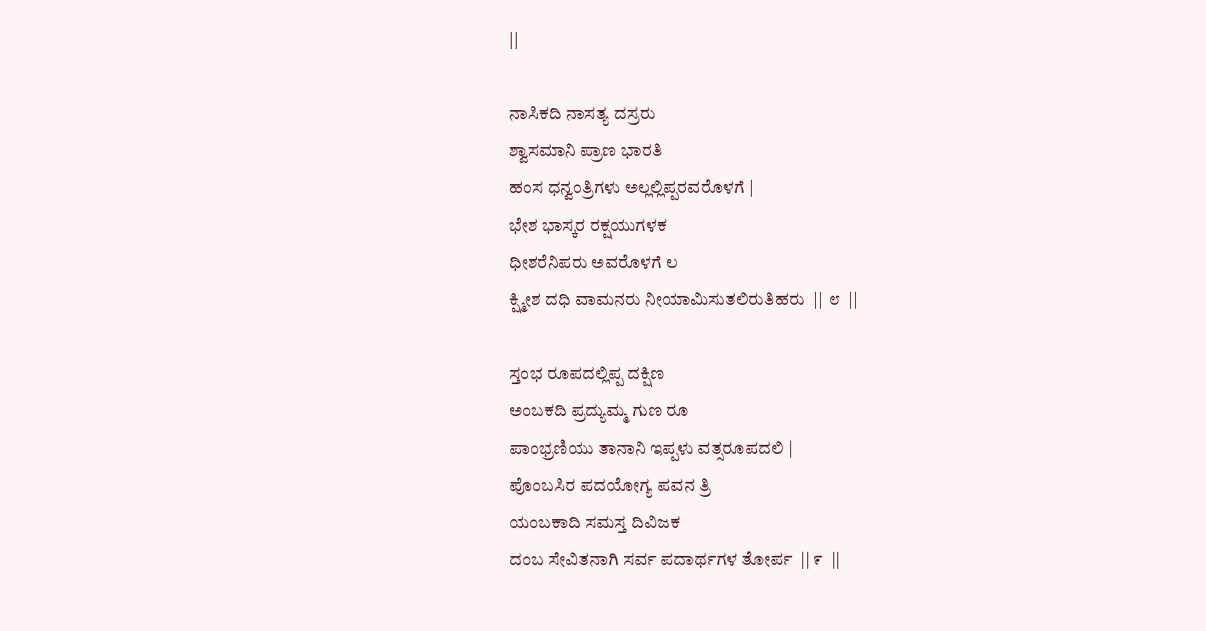||

ನಾಸಿಕದಿ ನಾಸತ್ಯ ದಸ್ರರು
ಶ್ವಾಸಮಾನಿ ಪ್ರಾಣ ಭಾರತಿ
ಹಂಸ ಧನ್ವಂತ್ರಿಗಳು ಅಲ್ಲಲ್ಲಿಪ್ಪರವರೊಳಗೆ |
ಭೇಶ ಭಾಸ್ಕರ ರಕ್ಷಯುಗಳಕ
ಧೀಶರೆನಿಪರು ಅವರೊಳಗೆ ಲ
ಕ್ಷ್ಮೀಶ ದಧಿ ವಾಮನರು ನೀಯಾಮಿಸುತಲಿರುತಿಹರು  ||  ೮  ||

ಸ್ತಂಭ ರೂಪದಲ್ಲಿಪ್ಪ ದಕ್ಷಿಣ
ಅಂಬಕದಿ ಪ್ರದ್ಯುಮ್ಮ ಗುಣ ರೂ
ಪಾಂಭ್ರಣಿಯು ತಾನಾನಿ ಇಪ್ಪಳು ವತ್ಸರೂಪದಲಿ |
ಪೊಂಬಸಿರ ಪದಯೋಗ್ಯ ಪವನ ತ್ರಿ
ಯಂಬಕಾದಿ ಸಮಸ್ತ ದಿವಿಜಕ
ದಂಬ ಸೇವಿತನಾಗಿ ಸರ್ವ ಪದಾರ್ಥಗಳ ತೋರ್ಪ  || ೯  ||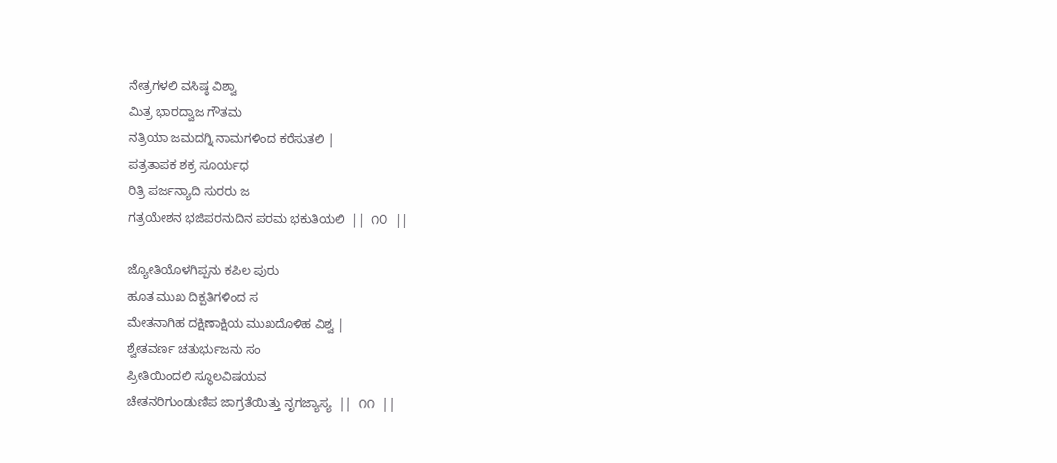ನೇತ್ರಗಳಲಿ ವಸಿಷ್ಠ ವಿಶ್ವಾ
ಮಿತ್ರ ಭಾರದ್ವಾಜ ಗೌತಮ
ನತ್ರಿಯಾ ಜಮದಗ್ನಿ ನಾಮಗಳಿಂದ ಕರೆಸುತಲಿ |
ಪತ್ರತಾಪಕ ಶಕ್ರ ಸೂರ್ಯಧ
ರಿತ್ರಿ ಪರ್ಜನ್ಯಾದಿ ಸುರರು ಜ
ಗತ್ರಯೇಶನ ಭಜಿಪರನುದಿನ ಪರಮ ಭಕುತಿಯಲಿ  ||  ೧೦  ||

ಜ್ಯೋತಿಯೊಳಗಿಪ್ಪನು ಕಪಿಲ ಪುರು
ಹೂತ ಮುಖ ದಿಕ್ಪತಿಗಳಿಂದ ಸ
ಮೇತನಾಗಿಹ ದಕ್ಷಿಣಾಕ್ಷಿಯ ಮುಖದೊಳಿಹ ವಿಶ್ವ |
ಶ್ವೇತವರ್ಣ ಚತುರ್ಭುಜನು ಸಂ
ಪ್ರೀತಿಯಿಂದಲಿ ಸ್ಥೂಲವಿಷಯವ
ಚೇತನರಿಗುಂಡುಣಿಪ ಜಾಗ್ರತೆಯಿತ್ತು ನೃಗಜ್ಯಾಸ್ಯ  ||  ೧೧  ||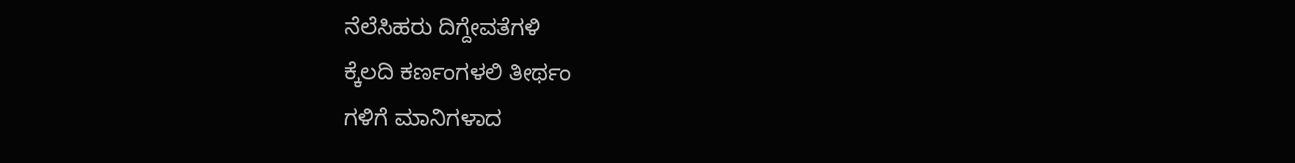ನೆಲೆಸಿಹರು ದಿಗ್ದೇವತೆಗಳಿ
ಕ್ಕೆಲದಿ ಕರ್ಣಂಗಳಲಿ ತೀರ್ಥಂ
ಗಳಿಗೆ ಮಾನಿಗಳಾದ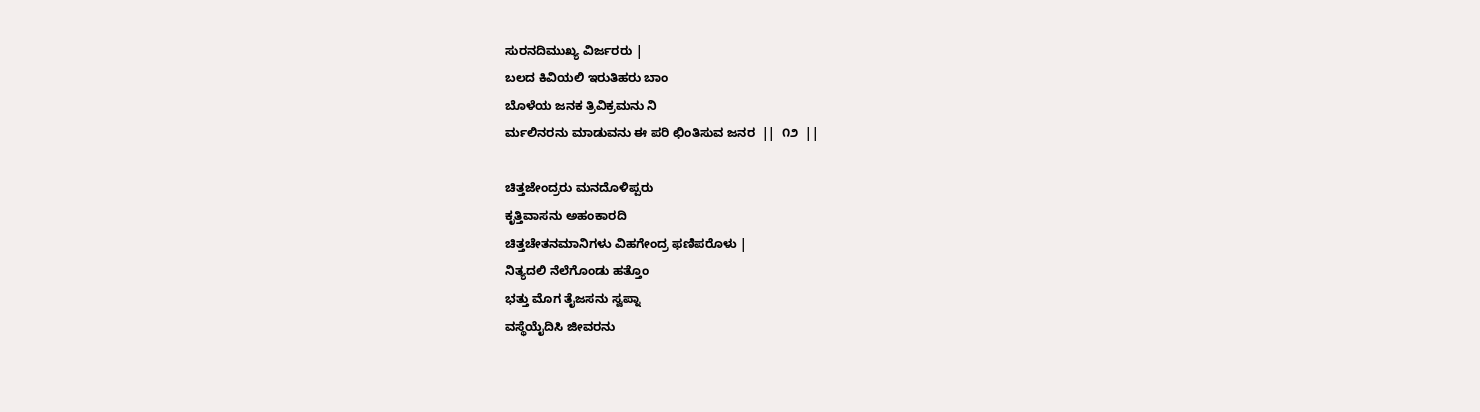ಸುರನದಿಮುಖ್ಯ ವಿರ್ಜರರು |
ಬಲದ ಕಿವಿಯಲಿ ಇರುತಿಹರು ಬಾಂ
ಬೊಳೆಯ ಜನಕ ತ್ರಿವಿಕ್ರಮನು ನಿ
ರ್ಮಲಿನರನು ಮಾಡುವನು ಈ ಪರಿ ಛಿಂತಿಸುವ ಜನರ  ||  ೧೨  ||

ಚಿತ್ತಜೇಂದ್ರರು ಮನದೊಳಿಪ್ಪರು
ಕೃತ್ತಿವಾಸನು ಅಹಂಕಾರದಿ
ಚಿತ್ತಚೇತನಮಾನಿಗಳು ವಿಹಗೇಂದ್ರ ಫಣಿಪರೊಳು |
ನಿತ್ಯದಲಿ ನೆಲೆಗೊಂಡು ಹತ್ತೊಂ
ಭತ್ತು ಮೊಗ ತೈಜಸನು ಸ್ವಪ್ನಾ
ವಸ್ಥೆಯೈದಿಸಿ ಜೀವರನು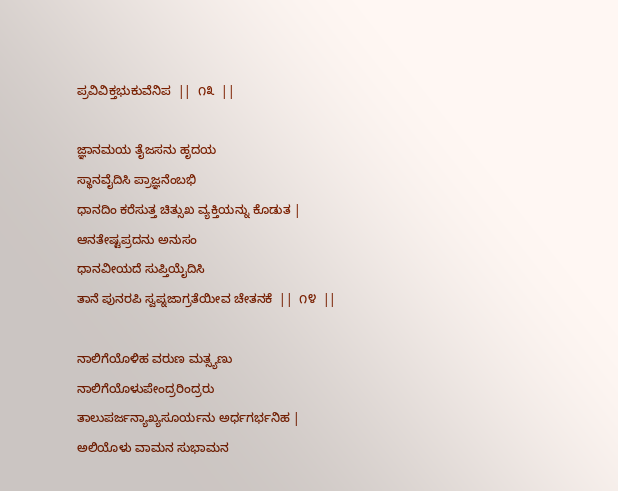ಪ್ರವಿವಿಕ್ತಭುಕುವೆನಿಪ  ||  ೧೩  ||

ಜ್ಞಾನಮಯ ತೈಜಸನು ಹೃದಯ
ಸ್ಥಾನವೈದಿಸಿ ಪ್ರಾಜ್ಞನೆಂಬಭಿ
ಧಾನದಿಂ ಕರೆಸುತ್ತ ಚಿತ್ಸುಖ ವ್ಯಕ್ತಿಯನ್ನು ಕೊಡುತ |
ಆನತೇಷ್ಟಪ್ರದನು ಅನುಸಂ
ಧಾನವೀಯದೆ ಸುಪ್ತಿಯೈದಿಸಿ
ತಾನೆ ಪುನರಪಿ ಸ್ವಪ್ನಜಾಗ್ರತೆಯೀವ ಚೇತನಕೆ  ||  ೧೪  ||

ನಾಲಿಗೆಯೊಳಿಹ ವರುಣ ಮತ್ಸ್ಯಣು
ನಾಲಿಗೆಯೊಳುಪೇಂದ್ರರಿಂದ್ರರು
ತಾಲುಪರ್ಜನ್ಯಾಖ್ಯಸೂರ್ಯನು ಅರ್ಧಗರ್ಭನಿಹ |
ಅಲಿಯೊಳು ವಾಮನ ಸುಭಾಮನ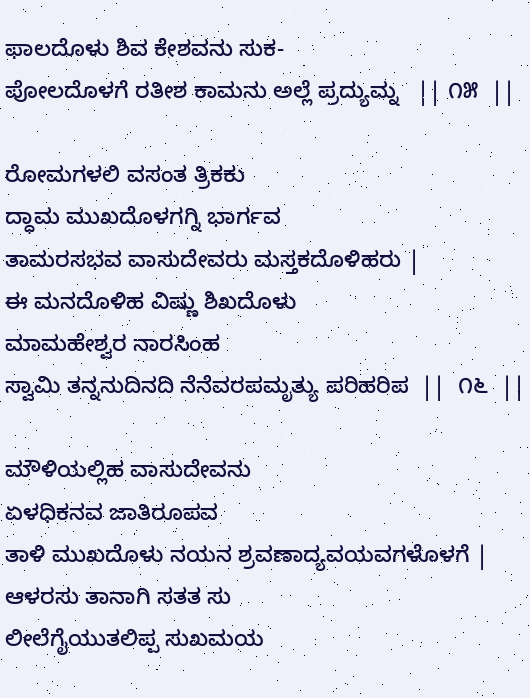ಫಾಲದೊಳು ಶಿವ ಕೇಶವನು ಸುಕ-
ಪೋಲದೊಳಗೆ ರತೀಶ ಕಾಮನು ಅಲ್ಲೆ ಪ್ರದ್ಯುಮ್ನ   || ೧೫  ||

ರೋಮಗಳಲಿ ವಸಂತ ತ್ರಿಕಕು
ದ್ಧಾಮ ಮುಖದೊಳಗಗ್ನಿ ಭಾರ್ಗವ
ತಾಮರಸಭವ ವಾಸುದೇವರು ಮಸ್ತಕದೊಳಿಹರು |
ಈ ಮನದೊಳಿಹ ವಿಷ್ಣು ಶಿಖದೊಳು
ಮಾಮಹೇಶ್ವರ ನಾರಸಿಂಹ
ಸ್ವಾಮಿ ತನ್ನನುದಿನದಿ ನೆನೆವರಪಮೃತ್ಯು ಪರಿಹರಿಪ  ||  ೧೬  ||

ಮೌಳಿಯಲ್ಲಿಹ ವಾಸುದೇವನು
ಏಳಧಿಕನವ ಜಾತಿರೂಪವ
ತಾಳಿ ಮುಖದೊಳು ನಯನ ಶ್ರವಣಾದ್ಯವಯವಗಳೊಳಗೆ |
ಆಳರಸು ತಾನಾಗಿ ಸತತ ಸು
ಲೀಲೆಗೈಯುತಲಿಪ್ಪ ಸುಖಮಯ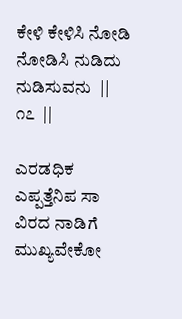ಕೇಳಿ ಕೇಳಿಸಿ ನೋಡಿ ನೋಡಿಸಿ ನುಡಿದು ನುಡಿಸುವನು  ||  ೧೭  ||

ಎರಡಧಿಕ ಎಪ್ಪತ್ತೆನಿಪ ಸಾ
ವಿರದ ನಾಡಿಗೆ ಮುಖ್ಯವೇಕೋ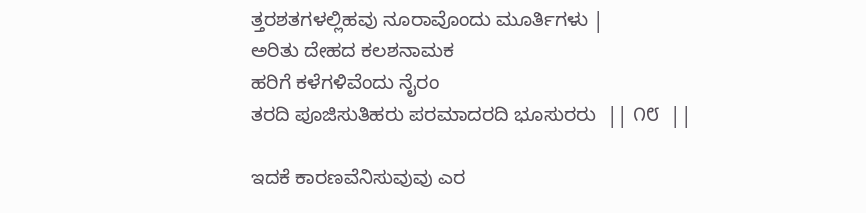ತ್ತರಶತಗಳಲ್ಲಿಹವು ನೂರಾವೊಂದು ಮೂರ್ತಿಗಳು |
ಅರಿತು ದೇಹದ ಕಲಶನಾಮಕ
ಹರಿಗೆ ಕಳೆಗಳಿವೆಂದು ನೈರಂ
ತರದಿ ಪೂಜಿಸುತಿಹರು ಪರಮಾದರದಿ ಭೂಸುರರು  || ೧೮  ||

ಇದಕೆ ಕಾರಣವೆನಿಸುವುವು ಎರ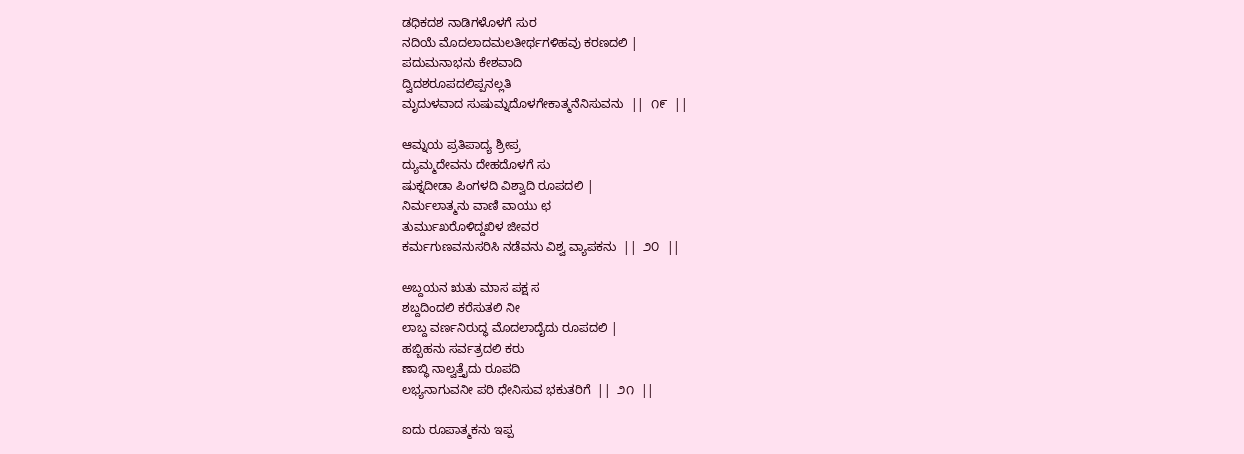ಡಧಿಕದಶ ನಾಡಿಗಳೊಳಗೆ ಸುರ
ನದಿಯೆ ಮೊದಲಾದಮಲತೀರ್ಥಗಳಿಹವು ಕರಣದಲಿ |
ಪದುಮನಾಭನು ಕೇಶವಾದಿ
ದ್ವಿದಶರೂಪದಲಿಪ್ಪನಲ್ಲತಿ
ಮೃದುಳವಾದ ಸುಷುಮ್ನದೊಳಗೇಕಾತ್ಮನೆನಿಸುವನು  ||  ೧೯  ||

ಆಮ್ನಯ ಪ್ರತಿಪಾದ್ಯ ಶ್ರೀಪ್ರ
ದ್ಯುಮ್ಮದೇವನು ದೇಹದೊಳಗೆ ಸು
ಷುಕ್ನದೀಡಾ ಪಿಂಗಳದಿ ವಿಶ್ವಾದಿ ರೂಪದಲಿ |
ನಿರ್ಮಲಾತ್ಮನು ವಾಣಿ ವಾಯು ಛ
ತುರ್ಮುಖರೊಳಿದ್ದಖಿಳ ಜೀವರ
ಕರ್ಮಗುಣವನುಸರಿಸಿ ನಡೆವನು ವಿಶ್ವ ವ್ಯಾಪಕನು  ||  ೨೦  ||

ಅಬ್ದಯನ ಋತು ಮಾಸ ಪಕ್ಷ ಸ
ಶಬ್ದದಿಂದಲಿ ಕರೆಸುತಲಿ ನೀ
ಲಾಬ್ದ ವರ್ಣನಿರುದ್ಧ ಮೊದಲಾದೈದು ರೂಪದಲಿ |
ಹಬ್ಬಿಹನು ಸರ್ವತ್ರದಲಿ ಕರು
ಣಾಬ್ಧಿ ನಾಲ್ವತ್ತೈದು ರೂಪದಿ
ಲಭ್ಯನಾಗುವನೀ ಪರಿ ಧೇನಿಸುವ ಭಕುತರಿಗೆ  ||  ೨೧  ||

ಐದು ರೂಪಾತ್ಮಕನು ಇಪ್ಪ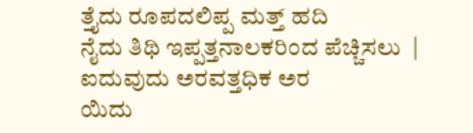ತ್ತೈದು ರೂಪದಲಿಪ್ಪ ಮತ್ತ್ ಹದಿ
ನೈದು ತಿಥಿ ಇಪ್ಪತ್ತನಾಲಕರಿಂದ ಪೆಚ್ಚಿಸಲು  |
ಐದುವುದು ಅರವತ್ತಧಿಕ ಅರ
ಯಿದು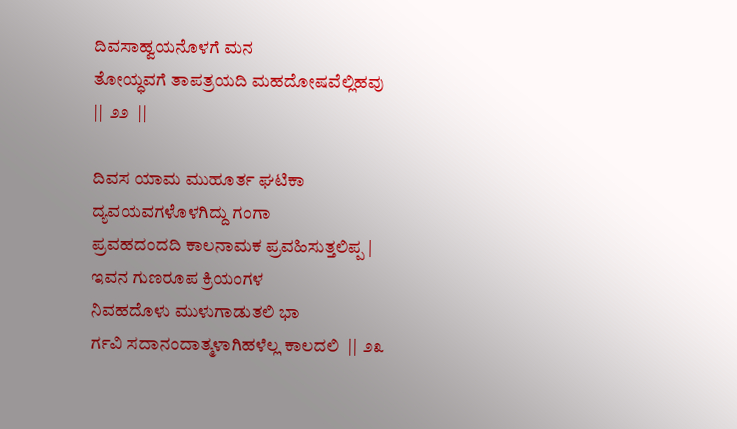ದಿವಸಾಹ್ವಯನೊಳಗೆ ಮನ
ತೋಯ್ಧವಗೆ ತಾಪತ್ರಯದಿ ಮಹದೋಷವೆಲ್ಲಿಹವು  ||  ೨೨  ||

ದಿವಸ ಯಾಮ ಮುಹೂರ್ತ ಘಟಿಕಾ
ದ್ಯವಯವಗಳೊಳಗಿದ್ದು ಗಂಗಾ
ಪ್ರವಹದಂದದಿ ಕಾಲನಾಮಕ ಪ್ರವಹಿಸುತ್ತಲಿಪ್ಪ |
ಇವನ ಗುಣರೂಪ ಕ್ರಿಯಂಗಳ
ನಿವಹದೊಳು ಮುಳುಗಾಡುತಲಿ ಭಾ
ರ್ಗವಿ ಸದಾನಂದಾತ್ಮಳಾಗಿಹಳೆಲ್ಲ ಕಾಲದಲಿ  ||  ೨೩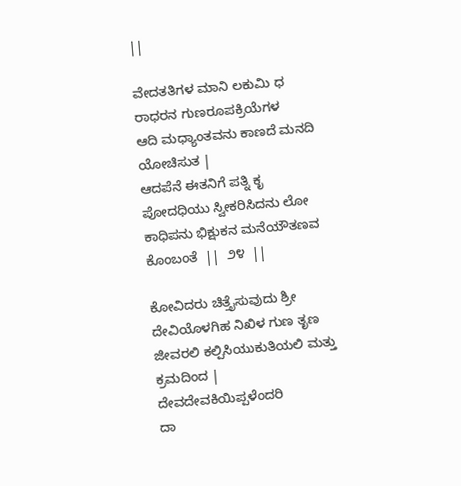||

ವೇದತತಿಗಳ ಮಾನಿ ಲಕುಮಿ ಧ
ರಾಧರನ ಗುಣರೂಪಕ್ರಿಯೆಗಳ
ಆದಿ ಮಧ್ಯಾಂತವನು ಕಾಣದೆ ಮನದಿ ಯೋಚಿಸುತ |
ಆದಪೆನೆ ಈತನಿಗೆ ಪತ್ನಿ ಕೃ
ಪೋದಧಿಯು ಸ್ವೀಕರಿಸಿದನು ಲೋ
ಕಾಧಿಪನು ಭಿಕ್ಷುಕನ ಮನೆಯೌತಣವ ಕೊಂಬಂತೆ  ||  ೨೪  ||

ಕೋವಿದರು ಚಿತ್ತೈಸುವುದು ಶ್ರೀ
ದೇವಿಯೊಳಗಿಹ ನಿಖಿಳ ಗುಣ ತೃಣ
ಜೀವರಲಿ ಕಲ್ಪಿಸಿಯುಕುತಿಯಲಿ ಮತ್ತು ಕ್ರಮದಿಂದ |
ದೇವದೇವಕಿಯಿಪ್ಪಳೆಂದರಿ
ದಾ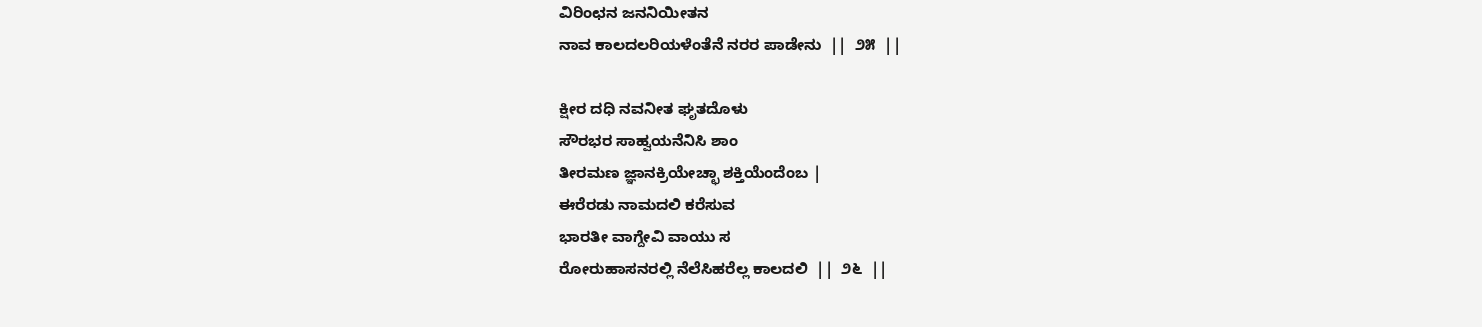ವಿರಿಂಛನ ಜನನಿಯೀತನ
ನಾವ ಕಾಲದಲರಿಯಳೆಂತೆನೆ ನರರ ಪಾಡೇನು  ||  ೨೫  ||

ಕ್ಷೀರ ದಧಿ ನವನೀತ ಘೃತದೊಳು
ಸೌರಭರ ಸಾಹ್ವಯನೆನಿಸಿ ಶಾಂ
ತೀರಮಣ ಜ್ಞಾನಕ್ರಿಯೇಚ್ಛಾ ಶಕ್ತಿಯೆಂದೆಂಬ |
ಈರೆರಡು ನಾಮದಲಿ ಕರೆಸುವ
ಭಾರತೀ ವಾಗ್ದೇವಿ ವಾಯು ಸ
ರೋರುಹಾಸನರಲ್ಲಿ ನೆಲೆಸಿಹರೆಲ್ಲ ಕಾಲದಲಿ  ||  ೨೬  ||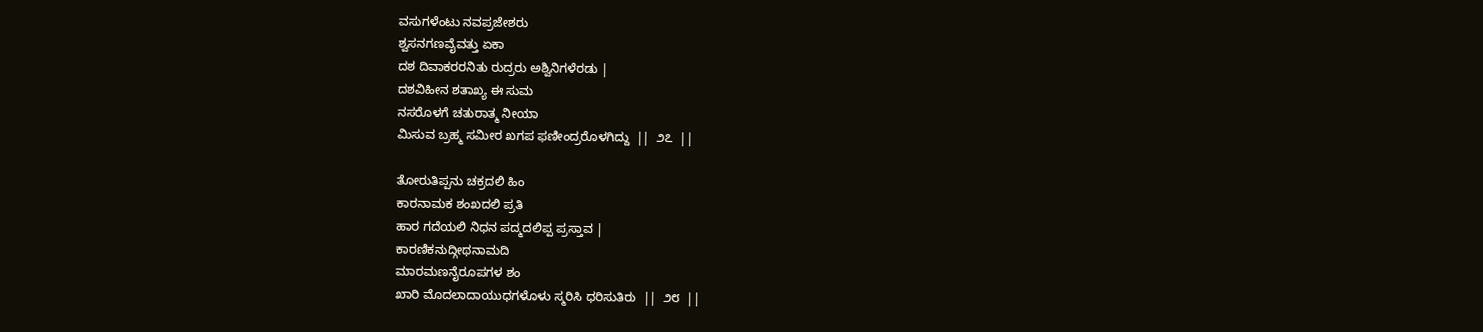ವಸುಗಳೆಂಟು ನವಪ್ರಜೇಶರು
ಶ್ವಸನಗಣವೈವತ್ತು ಏಕಾ
ದಶ ದಿವಾಕರರನಿತು ರುದ್ರರು ಅಶ್ವಿನಿಗಳೆರಡು |
ದಶವಿಹೀನ ಶತಾಖ್ಯ ಈ ಸುಮ
ನಸರೊಳಗೆ ಚತುರಾತ್ಮ ನೀಯಾ
ಮಿಸುವ ಬ್ರಹ್ಮ ಸಮೀರ ಖಗಪ ಫಣೀಂದ್ರರೊಳಗಿದ್ದು  ||  ೨೭  ||

ತೋರುತಿಪ್ಪನು ಚಕ್ರದಲಿ ಹಿಂ
ಕಾರನಾಮಕ ಶಂಖದಲಿ ಪ್ರತಿ
ಹಾರ ಗದೆಯಲಿ ನಿಧನ ಪದ್ಮದಲಿಪ್ಪ ಪ್ರಸ್ತಾವ |
ಕಾರಣಿಕನುದ್ಗೀಥನಾಮದಿ
ಮಾರಮಣನೈರೂಪಗಳ ಶಂ
ಖಾರಿ ಮೊದಲಾದಾಯುಧಗಳೊಳು ಸ್ಮರಿಸಿ ಧರಿಸುತಿರು  ||  ೨೮  ||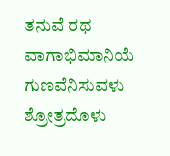ತನುವೆ ರಥ ವಾಗಾಭಿಮಾನಿಯೆ
ಗುಣವೆನಿಸುವಳು ಶ್ರೋತ್ರದೊಳು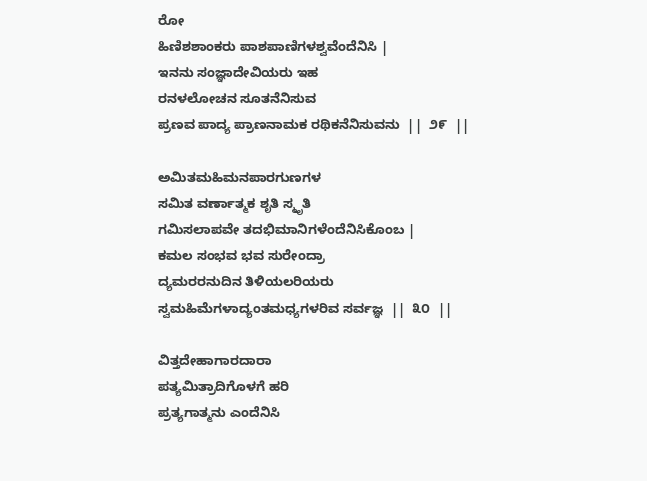ರೋ
ಹಿಣಿಶಶಾಂಕರು ಪಾಶಪಾಣಿಗಳಶ್ವವೆಂದೆನಿಸಿ |
ಇನನು ಸಂಜ್ಞಾದೇವಿಯರು ಇಹ
ರನಳಲೋಚನ ಸೂತನೆನಿಸುವ
ಪ್ರಣವ ಪಾದ್ಯ ಪ್ರಾಣನಾಮಕ ರಥಿಕನೆನಿಸುವನು  ||  ೨೯  ||

ಅಮಿತಮಹಿಮನಪಾರಗುಣಗಳ
ಸಮಿತ ವರ್ಣಾತ್ಮಕ ಶೃತಿ ಸ್ಮೃತಿ
ಗಮಿಸಲಾಪವೇ ತದಭಿಮಾನಿಗಳೆಂದೆನಿಸಿಕೊಂಬ |
ಕಮಲ ಸಂಭವ ಭವ ಸುರೇಂದ್ರಾ
ದ್ಯಮರರನುದಿನ ತಿಳಿಯಲರಿಯರು
ಸ್ವಮಹಿಮೆಗಳಾದ್ಯಂತಮಧ್ಯಗಳರಿವ ಸರ್ವಜ್ಞ  ||  ೩೦  ||

ವಿತ್ತದೇಹಾಗಾರದಾರಾ
ಪತ್ಯಮಿತ್ರಾದಿಗೊಳಗೆ ಹರಿ
ಪ್ರತ್ಯಗಾತ್ಮನು ಎಂದೆನಿಸಿ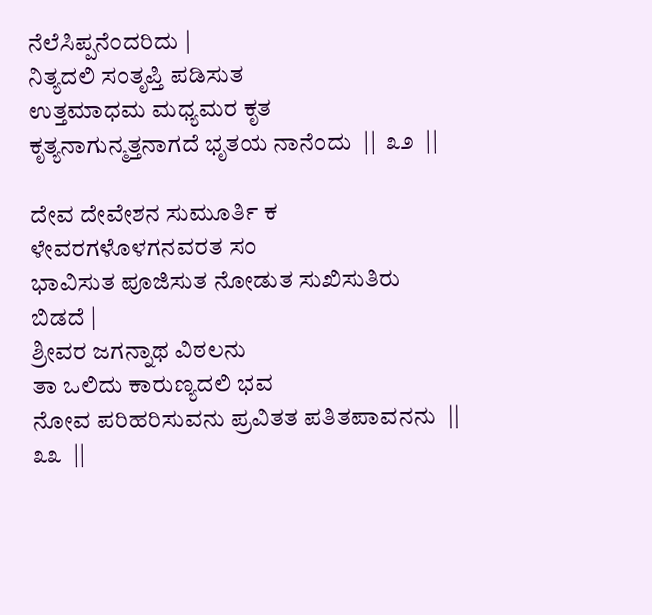ನೆಲೆಸಿಪ್ಪನೆಂದರಿದು |
ನಿತ್ಯದಲಿ ಸಂತೃಪ್ತಿ ಪಡಿಸುತ
ಉತ್ತಮಾಧಮ ಮಧ್ಯಮರ ಕೃತ
ಕೃತ್ಯನಾಗುನ್ಮತ್ತನಾಗದೆ ಭೃತಯ ನಾನೆಂದು  ||  ೩೨  ||

ದೇವ ದೇವೇಶನ ಸುಮೂರ್ತಿ ಕ
ಳೇವರಗಳೊಳಗನವರತ ಸಂ
ಭಾವಿಸುತ ಪೂಜಿಸುತ ನೋಡುತ ಸುಖಿಸುತಿರು ಬಿಡದೆ |
ಶ್ರೀವರ ಜಗನ್ನಾಥ ವಿಠಲನು
ತಾ ಒಲಿದು ಕಾರುಣ್ಯದಲಿ ಭವ
ನೋವ ಪರಿಹರಿಸುವನು ಪ್ರವಿತತ ಪತಿತಪಾವನನು  ||  ೩೩  ||